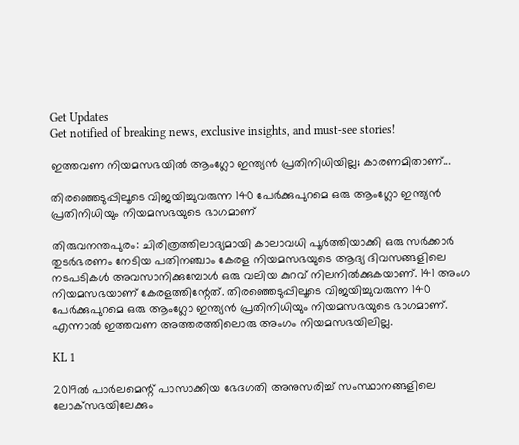Get Updates
Get notified of breaking news, exclusive insights, and must-see stories!

ഇത്തവണ നിയമസഭയിൽ ആംഗ്ലോ ഇന്ത്യൻ പ്രതിനിധിയില്ല; കാരണമിതാണ്...

തിരഞ്ഞെടുപ്പിലൂടെ വിജയിച്ചുവരുന്ന 140 പേർക്കുപുറമെ ഒരു ആംഗ്ലോ ഇന്ത്യൻ പ്രതിനിധിയും നിയമസഭയുടെ ഭാഗമാണ്

തിരുവനന്തപുരം: ചിരിത്രത്തിലാദ്യമായി കാലാവധി പൂർത്തിയാക്കി ഒരു സർക്കാർ തുടർഭരണം നേടിയ പതിനഞ്ചാം കേരള നിയമസഭയുടെ ആദ്യ ദിവസങ്ങളിലെ നടപടികൾ അവസാനിക്കുമ്പോൾ ഒരു വലിയ കുറവ് നിലനിൽക്കുകയാണ്. 141 അംഗ നിയമസഭയാണ് കേരളത്തിന്റേത്. തിരഞ്ഞെടുപ്പിലൂടെ വിജയിച്ചുവരുന്ന 140 പേർക്കുപുറമെ ഒരു ആംഗ്ലോ ഇന്ത്യൻ പ്രതിനിധിയും നിയമസഭയുടെ ഭാഗമാണ്. എന്നാൽ ഇത്തവണ അത്തരത്തിലൊരു അംഗം നിയമസഭയിലില്ല.

KL 1

2019ൽ പാർലമെന്റ് പാസാക്കിയ ഭേദഗതി അനുസരിച്ച് സംസ്ഥാനങ്ങളിലെ ലോക്‌സഭയിലേക്കും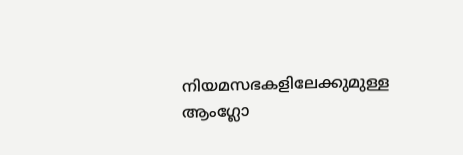നിയമസഭകളിലേക്കുമുള്ള ആംഗ്ലോ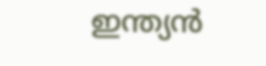ഇന്ത്യൻ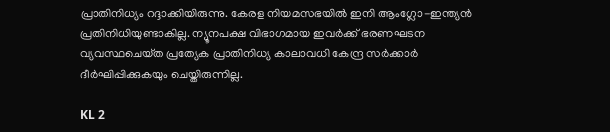പ്രാതിനിധ്യം റദ്ദാക്കിയിരുന്നു. കേരള നിയമസഭയിൽ ഇനി ആംഗ്ലോ-ഇന്ത്യൻ പ്രതിനിധിയുണ്ടാകില്ല. ന്യൂനപക്ഷ വിഭാഗമായ ഇവർക്ക്‌ ഭരണഘടന വ്യവസ്ഥചെയ്‌ത പ്രത്യേക പ്രാതിനിധ്യ കാലാവധി കേന്ദ്ര സർക്കാർ ദീർഘിപ്പിക്കുകയും ചെയ്തിരുന്നില്ല.

KL 2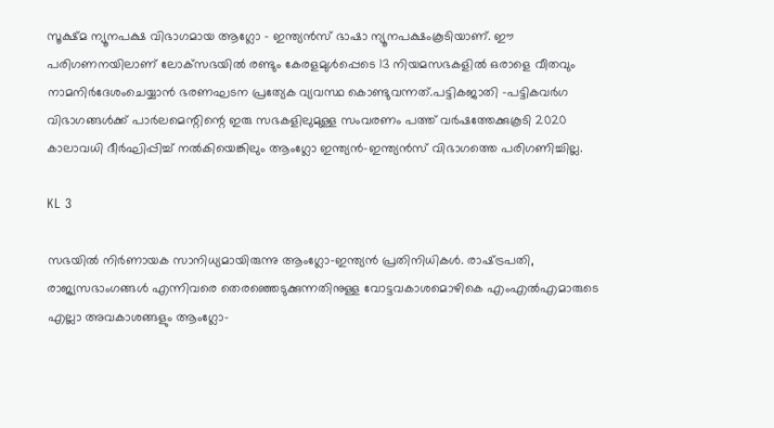സൂക്ഷ്‌മ ന്യൂനപക്ഷ വിഭാഗമായ ആഗ്ലോ - ഇന്ത്യൻസ് ഭാഷാ ന്യൂനപക്ഷംകൂടിയാണ്‌. ഈ പരിഗണനയിലാണ്‌ ലോക്‌സഭയിൽ രണ്ടും കേരളമുൾപ്പെടെ 13 നിയമസഭകളിൽ ഒരാളെ വീതവും നാമനിർദേശംചെയ്യാൻ ഭരണഘടന പ്രത്യേക വ്യവസ്ഥ കൊണ്ടുവന്നത്‌.പട്ടികജാതി -പട്ടികവർഗ വിഭാഗങ്ങൾക്ക്‌ പാർലമെന്റിന്റെ ഇരു സഭകളിലുമുള്ള സംവരണം പത്ത്‌ വർഷത്തേക്കുകൂടി 2020 കാലാവധി ദീർഘിപ്പിച്ച്‌ നൽകിയെങ്കിലും ആംഗ്ലോ ഇന്ത്യൻ-ഇന്ത്യൻസ്‌ വിഭാഗത്തെ പരിഗണിച്ചില്ല.

KL 3

സഭയിൽ നിർണായക സാനിധ്യമായിരുന്നു ആംഗ്ലോ-ഇന്ത്യൻ പ്രതിനിധികൾ. രാഷ്‌ട്രപതി, രാജ്യസഭാംഗങ്ങൾ എന്നിവരെ തെരഞ്ഞെടുക്കുന്നതിനുള്ള വോട്ടവകാശമൊഴികെ എംഎൽഎമാരുടെ എല്ലാ അവകാശങ്ങളും ആംഗ്ലോ-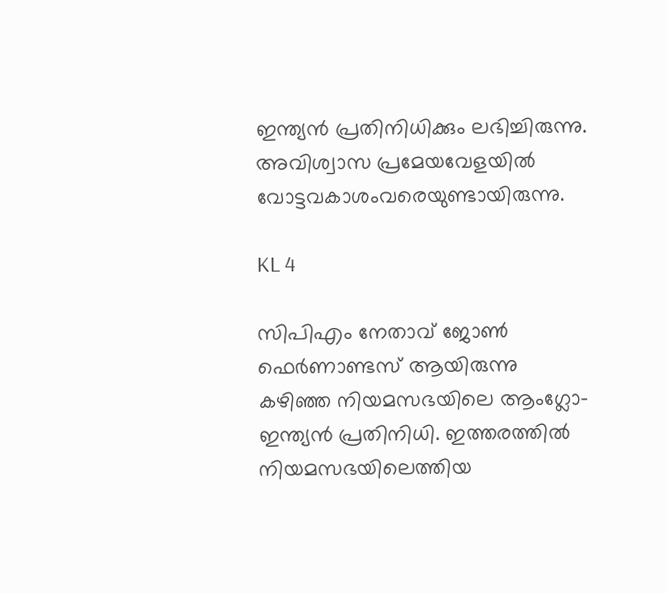ഇന്ത്യൻ പ്രതിനിധിക്കും ലഭിച്ചിരുന്നു. അവിശ്വാസ പ്രമേയവേളയിൽ വോട്ടവകാശംവരെയുണ്ടായിരുന്നു.

KL 4

സിപി‌എം നേതാവ് ജോൺ ഫെർണാണ്ടസ് ആയിരുന്നു കഴിഞ്ഞ നിയമസഭയിലെ ആംഗ്ലോ-ഇന്ത്യൻ പ്രതിനിധി. ഇത്തരത്തിൽ നിയമസഭയിലെത്തിയ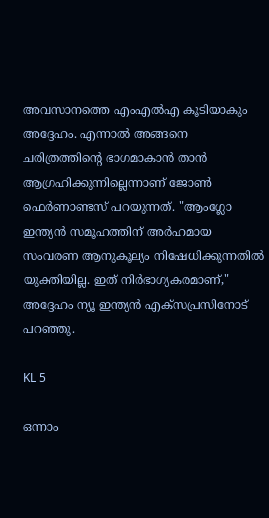അവസാനത്തെ എംഎൽഎ കൂടിയാകും അദ്ദേഹം. എന്നാൽ അങ്ങനെ ചരിത്രത്തിന്റെ ഭാഗമാകാൻ താൻ ആഗ്രഹിക്കുന്നില്ലെന്നാണ് ജോൺ ഫെർണാണ്ടസ് പറയുന്നത്. "ആംഗ്ലോ ഇന്ത്യൻ സമൂഹത്തിന് അർഹമായ സംവരണ ആനുകൂല്യം നിഷേധിക്കുന്നതിൽ യുക്തിയില്ല. ഇത് നിർഭാഗ്യകരമാണ്," അദ്ദേഹം ന്യൂ ഇന്ത്യൻ എക്സപ്രസിനോട് പറഞ്ഞു.

KL 5

ഒന്നാം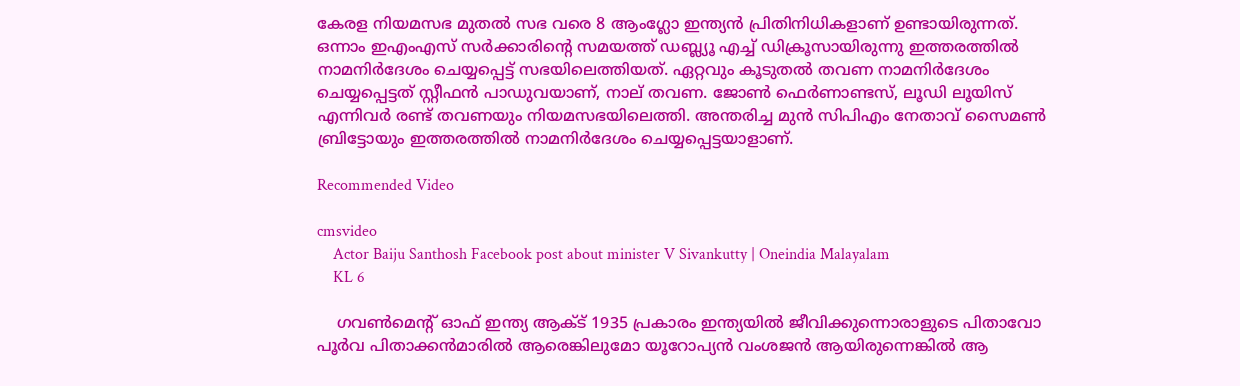കേരള നിയമസഭ മുതൽ സഭ വരെ 8 ആംഗ്ലോ ഇന്ത്യൻ പ്രിതിനിധികളാണ് ഉണ്ടായിരുന്നത്. ഒന്നാം ഇഎംഎസ് സർക്കാരിന്റെ സമയത്ത് ഡബ്ല്യൂ എച്ച് ഡിക്രൂസായിരുന്നു ഇത്തരത്തിൽ നാമനിർദേശം ചെയ്യപ്പെട്ട് സഭയിലെത്തിയത്. ഏറ്റവും കൂടുതൽ തവണ നാമനിർദേശം ചെയ്യപ്പെട്ടത് സ്റ്റീഫൻ പാഡുവയാണ്, നാല് തവണ. ജോൺ ഫെർണാണ്ടസ്‌, ലൂഡി ലൂയിസ്‌ എന്നിവർ രണ്ട്‌ തവണയും നിയമസഭയിലെത്തി. അന്തരിച്ച മുൻ സിപിഎം നേതാവ് സൈമൺ ബ്രിട്ടോയും ഇത്തരത്തിൽ നാമനിർദേശം ചെയ്യപ്പെട്ടയാളാണ്.

Recommended Video

cmsvideo
    Actor Baiju Santhosh Facebook post about minister V Sivankutty | Oneindia Malayalam
    KL 6

    ഗവൺമെന്റ് ഓഫ് ഇന്ത്യ ആക്ട് 1935 പ്രകാരം ഇന്ത്യയിൽ ജീവിക്കുന്നൊരാളുടെ പിതാവോ പൂർവ പിതാക്കൻമാരിൽ ആരെങ്കിലുമോ യൂറോപ്യൻ വംശജൻ ആയിരുന്നെങ്കിൽ ആ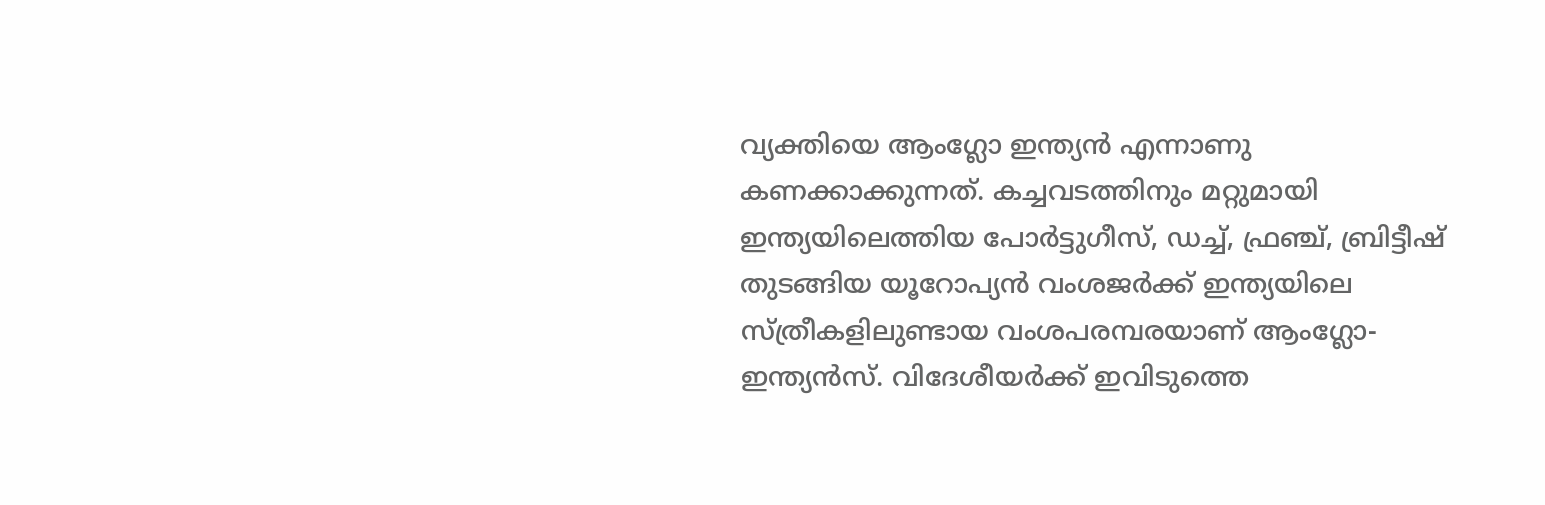വ്യക്തിയെ ആംഗ്ലോ ഇന്ത്യൻ എന്നാണു കണക്കാക്കുന്നത്. കച്ചവടത്തിനും മറ്റുമായി ഇന്ത്യയിലെത്തിയ പോർട്ടുഗീസ്, ഡച്ച്‌, ഫ്രഞ്ച്‌, ബ്രിട്ടീഷ്‌ തുടങ്ങിയ യൂറോപ്യൻ വംശജർക്ക്‌ ഇന്ത്യയിലെ സ്ത്രീകളിലുണ്ടായ വംശപരമ്പരയാണ്‌ ആംഗ്ലോ- ഇന്ത്യൻസ്‌. വിദേശീയർക്ക്‌ ഇവിടുത്തെ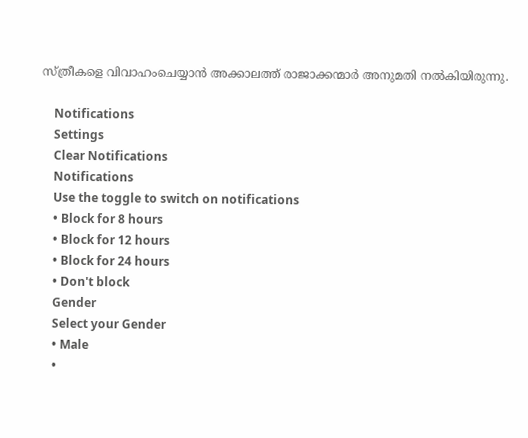സ്‌ത്രീകളെ വിവാഹംചെയ്യാൻ അക്കാലത്ത്‌ രാജാക്കന്മാർ അനുമതി നൽകിയിരുന്നു.

    Notifications
    Settings
    Clear Notifications
    Notifications
    Use the toggle to switch on notifications
    • Block for 8 hours
    • Block for 12 hours
    • Block for 24 hours
    • Don't block
    Gender
    Select your Gender
    • Male
    •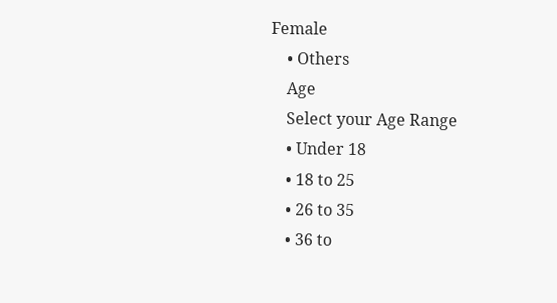Female
    • Others
    Age
    Select your Age Range
    • Under 18
    • 18 to 25
    • 26 to 35
    • 36 to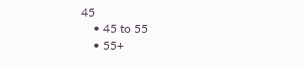45
    • 45 to 55
    • 55+